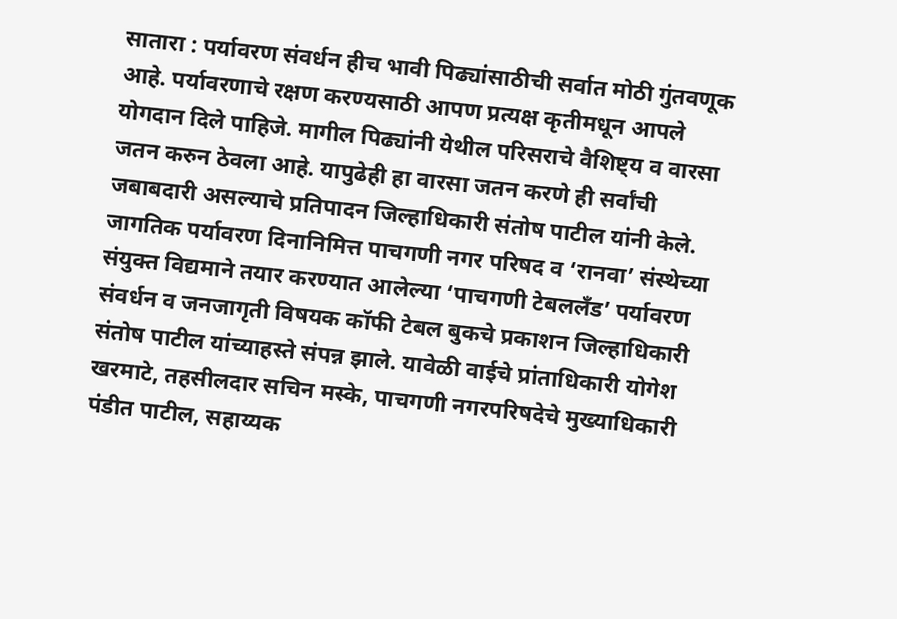सातारा : पर्यावरण संवर्धन हीच भावी पिढ्यांसाठीची सर्वात मोठी गुंतवणूक आहे. पर्यावरणाचे रक्षण करण्यसाठी आपण प्रत्यक्ष कृतीमधून आपले योगदान दिले पाहिजे. मागील पिढ्यांनी येथील परिसराचे वैशिष्ट्य व वारसा जतन करुन ठेवला आहे. यापुढेही हा वारसा जतन करणे ही सर्वांची जबाबदारी असल्याचे प्रतिपादन जिल्हाधिकारी संतोष पाटील यांनी केले.
जागतिक पर्यावरण दिनानिमित्त पाचगणी नगर परिषद व ‘रानवा’ संस्थेच्या संयुक्त विद्यमाने तयार करण्यात आलेल्या ‘पाचगणी टेबललँड’ पर्यावरण संवर्धन व जनजागृती विषयक कॉफी टेबल बुकचे प्रकाशन जिल्हाधिकारी संतोष पाटील यांच्याहस्ते संपन्न झाले. यावेळी वाईचे प्रांताधिकारी योगेश खरमाटे, तहसीलदार सचिन मस्के, पाचगणी नगरपरिषदेचे मुख्याधिकारी पंडीत पाटील, सहाय्यक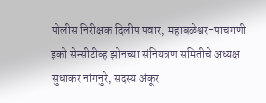पोलीस निरीक्षक दिलीप पवार, महाबळेश्वर-पाचगणी इको सेन्सीटीव्ह झोनच्या संनियत्रण समितीचे अध्यक्ष सुधाकर नांगनुरे, सदस्य अंकूर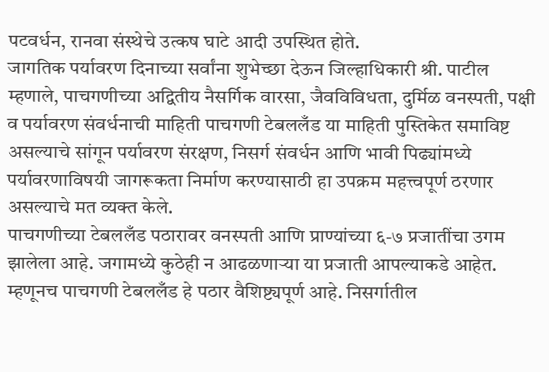पटवर्धन, रानवा संस्थेचे उत्कष घाटे आदी उपस्थित होते.
जागतिक पर्यावरण दिनाच्या सर्वांना शुभेच्छा देऊन जिल्हाधिकारी श्री. पाटील म्हणाले, पाचगणीच्या अद्वितीय नैसर्गिक वारसा, जैवविविधता, दुर्मिळ वनस्पती, पक्षी व पर्यावरण संवर्धनाची माहिती पाचगणी टेबललँड या माहिती पुस्तिकेत समाविष्ट असल्याचे सांगून पर्यावरण संरक्षण, निसर्ग संवर्धन आणि भावी पिढ्यांमध्ये पर्यावरणाविषयी जागरूकता निर्माण करण्यासाठी हा उपक्रम महत्त्वपूर्ण ठरणार असल्याचे मत व्यक्त केले.
पाचगणीच्या टेबललँड पठारावर वनस्पती आणि प्राण्यांच्या ६-७ प्रजातींचा उगम झालेला आहे. जगामध्ये कुठेही न आढळणाऱ्या या प्रजाती आपल्याकडे आहेत. म्हणूनच पाचगणी टेबललँड हे पठार वैशिष्ट्यपूर्ण आहे. निसर्गातील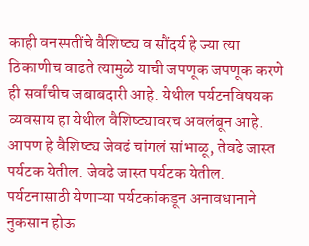काही वनस्पतींचे वैशिष्ट्य व सौंदर्य हे ज्या त्या ठिकाणीच वाढते त्यामुळे याची जपणूक जपणूक करणे ही सर्वांचीच जबाबदारी आहे. येथील पर्यटनविषयक व्यवसाय हा येथील वैशिष्ट्यावरच अवलंबून आहे. आपण हे वैशिष्ट्य जेवढं चांगलं सांभाळू, तेवढे जास्त पर्यटक येतील. जेवढे जास्त पर्यटक येतील. पर्यटनासाठी येणाऱ्या पर्यटकांकडून अनावधानाने नुकसान होऊ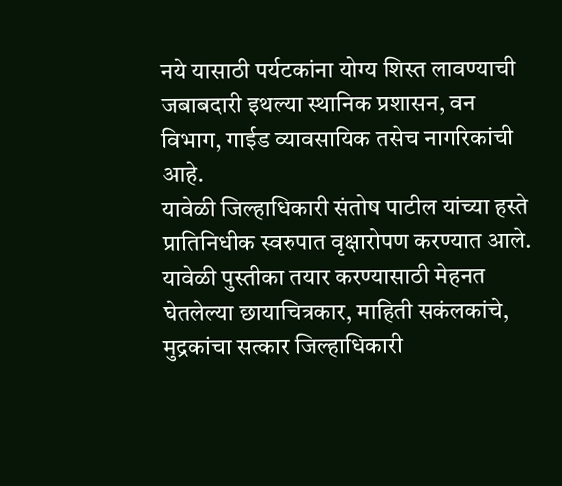नये यासाठी पर्यटकांना योग्य शिस्त लावण्याची जबाबदारी इथल्या स्थानिक प्रशासन, वन विभाग, गाईड व्यावसायिक तसेच नागरिकांची आहे.
यावेळी जिल्हाधिकारी संतोष पाटील यांच्या हस्ते प्रातिनिधीक स्वरुपात वृक्षारोपण करण्यात आले. यावेळी पुस्तीका तयार करण्यासाठी मेहनत घेतलेल्या छायाचित्रकार, माहिती सकंलकांचे, मुद्रकांचा सत्कार जिल्हाधिकारी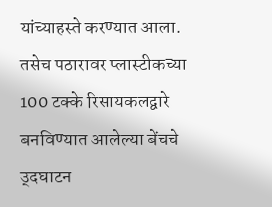यांच्याहस्ते करण्यात आला. तसेच पठारावर प्लास्टीकच्या 100 टक्के रिसायकलद्वारे बनविण्यात आलेल्या बेंचचे उ्दघाटन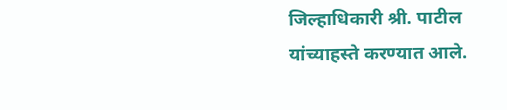जिल्हाधिकारी श्री. पाटील यांच्याहस्ते करण्यात आले.